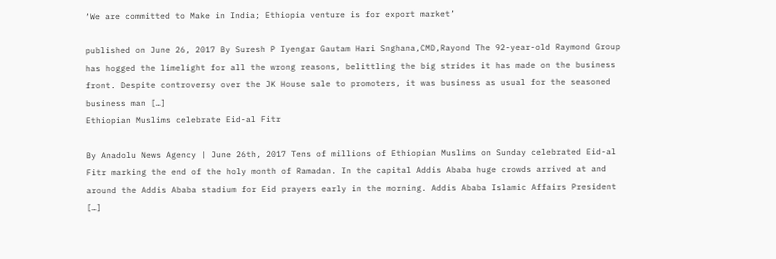‘We are committed to Make in India; Ethiopia venture is for export market’

published on June 26, 2017 By Suresh P Iyengar Gautam Hari Snghana,CMD,Rayond The 92-year-old Raymond Group has hogged the limelight for all the wrong reasons, belittling the big strides it has made on the business front. Despite controversy over the JK House sale to promoters, it was business as usual for the seasoned business man […]
Ethiopian Muslims celebrate Eid-al Fitr

By Anadolu News Agency | June 26th, 2017 Tens of millions of Ethiopian Muslims on Sunday celebrated Eid-al Fitr marking the end of the holy month of Ramadan. In the capital Addis Ababa huge crowds arrived at and around the Addis Ababa stadium for Eid prayers early in the morning. Addis Ababa Islamic Affairs President […]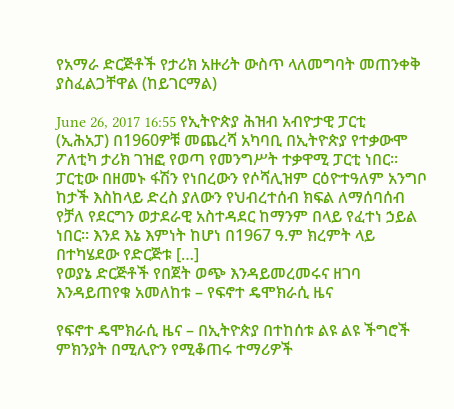የአማራ ድርጅቶች የታሪክ አዙሪት ውስጥ ላለመግባት መጠንቀቅ ያስፈልጋቸዋል (ከይገርማል)

June 26, 2017 16:55 የኢትዮጵያ ሕዝብ አብዮታዊ ፓርቲ (ኢሕአፓ) በ1960ዎቹ መጨረሻ አካባቢ በኢትዮጵያ የተቃውሞ ፖለቲካ ታሪክ ገዝፎ የወጣ የመንግሥት ተቃዋሚ ፓርቲ ነበር። ፓርቲው በዘመኑ ፋሽን የነበረውን የሶሻሊዝም ርዕዮተዓለም አንግቦ ከታች እስከላይ ድረስ ያለውን የህብረተሰብ ክፍል ለማሰባሰብ የቻለ የደርግን ወታደራዊ አስተዳደር ከማንም በላይ የፈተነ ኃይል ነበር። እንደ እኔ እምነት ከሆነ በ1967 ዓ.ም ክረምት ላይ በተካሄደው የድርጅቱ […]
የወያኔ ድርጅቶች የበጀት ወጭ እንዳይመረመሩና ዘገባ እንዳይጠየቁ አመለከቱ – የፍኖተ ዴሞክራሲ ዜና

የፍኖተ ዴሞክራሲ ዜና – በኢትዮጵያ በተከሰቱ ልዩ ልዩ ችግሮች ምክንያት በሚሊዮን የሚቆጠሩ ተማሪዎች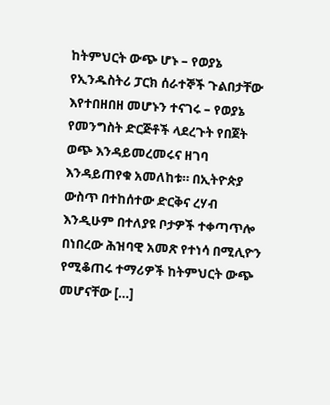ከትምህርት ውጭ ሆኑ – የወያኔ የኢንዱስትሪ ፓርክ ሰራተኞች ጉልበታቸው እየተበዘበዘ መሆኑን ተናገሩ – የወያኔ የመንግስት ድርጅቶች ላደረጉት የበጀት ወጭ እንዳይመረመሩና ዘገባ እንዳይጠየቁ አመለከቱ። በኢትዮጵያ ውስጥ በተከሰተው ድርቅና ረሃብ እንዲሁም በተለያዩ ቦታዎች ተቀጣጥሎ በነበረው ሕዝባዊ አመጽ የተነሳ በሚሊዮን የሚቆጠሩ ተማሪዎች ከትምህርት ውጭ መሆናቸው […]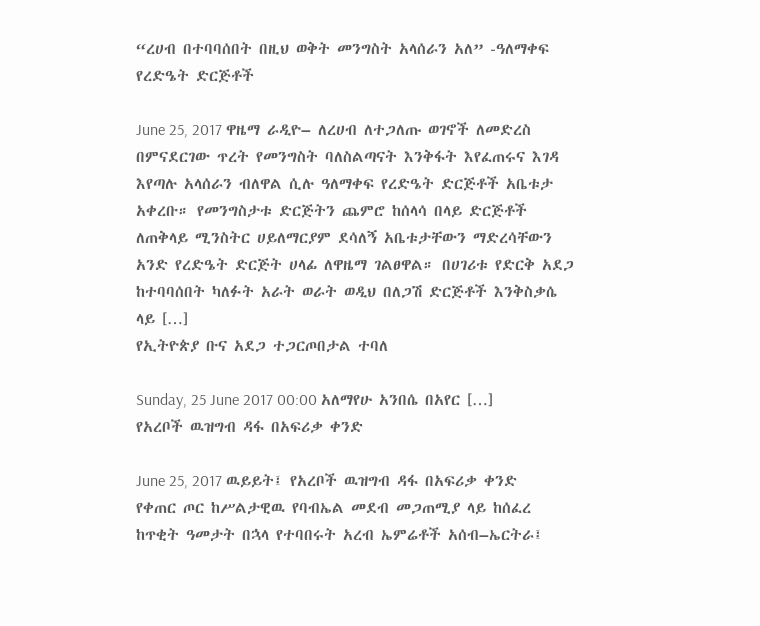“ረሀብ በተባባሰበት በዚህ ወቅት መንግስት አላሰራን አለ” -ዓለማቀፍ የረድዔት ድርጅቶች

June 25, 2017 ዋዜማ ራዲዮ– ለረሀብ ለተጋለጡ ወገኖች ለመድረስ በምናደርገው ጥረት የመንግስት ባለስልጣናት እንቅፋት እየፈጠሩና እገዳ እየጣሉ አላሰራን ብለዋል ሲሉ ዓለማቀፍ የረድዔት ድርጅቶች አቤቱታ አቀረቡ። የመንግስታቱ ድርጅትን ጨምሮ ከሰላሳ በላይ ድርጅቶች ለጠቅላይ ሚንስትር ሀይለማርያም ደሳለኝ አቤቱታቸውን ማድረሳቸውን አንድ የረድዔት ድርጅት ሀላፊ ለዋዜማ ገልፀዋል። በሀገሪቱ የድርቅ አደጋ ከተባባሰበት ካለፉት አራት ወራት ወዲህ በለጋሽ ድርጅቶች እንቅስቃሴ ላይ […]
የኢትዮጵያ ቡና አደጋ ተጋርጦበታል ተባለ

Sunday, 25 June 2017 00:00 አለማየሁ አንበሴ በአየር […]
የአረቦች ዉዝግብ ዳፋ በአፍሪቃ ቀንድ

June 25, 2017 ዉይይት፤ የአረቦች ዉዝግብ ዳፋ በአፍሪቃ ቀንድ የቀጠር ጦር ከሥልታዊዉ የባብኤል መደብ መጋጠሚያ ላይ ከሰፈረ ከጥቂት ዓመታት በኋላ የተባበሩት አረብ ኤምሬቶች አሰብ–ኤርትራ፤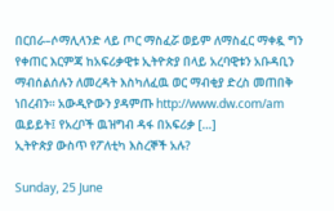በርበራ–ሶማሊላንድ ላይ ጦር ማስፈሯ ወይም ለማስፈር ማቀዷ ግን የቀጠር እርምጃ ከአፍሪቃዊቱ ኢትዮጵያ በላይ አረባዊቱን አቡዳቢን ማብሰልሰሉን ለመረዳት እስካለፈዉ ወር ማብቂያ ድረስ መጠበቅ ነበረብን። አውዲዮውን ያዳምጡ http://www.dw.com/am ዉይይት፤ የአረቦች ዉዝግብ ዳፋ በአፍሪቃ […]
ኢትዮጵያ ውስጥ የፖለቲካ እስረኞች አሉ?

Sunday, 25 June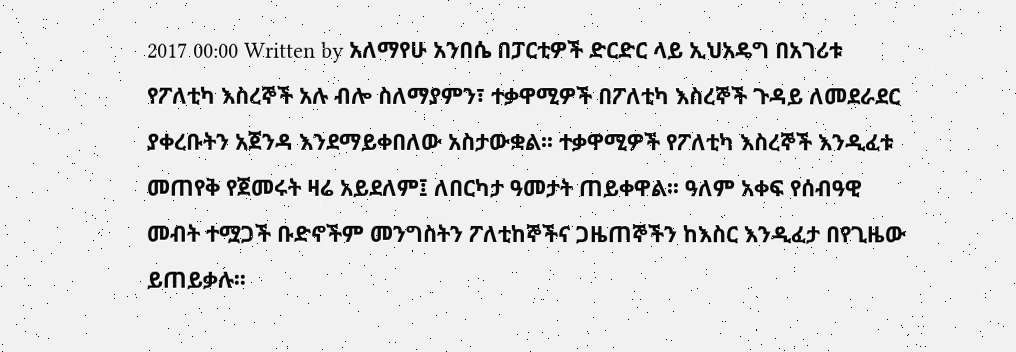2017 00:00 Written by አለማየሁ አንበሴ በፓርቲዎች ድርድር ላይ ኢህአዴግ በአገሪቱ የፖለቲካ እስረኞች አሉ ብሎ ስለማያምን፣ ተቃዋሚዎች በፖለቲካ እስረኞች ጉዳይ ለመደራደር ያቀረቡትን አጀንዳ እንደማይቀበለው አስታውቋል፡፡ ተቃዋሚዎች የፖለቲካ እስረኞች እንዲፈቱ መጠየቅ የጀመሩት ዛሬ አይደለም፤ ለበርካታ ዓመታት ጠይቀዋል፡፡ ዓለም አቀፍ የሰብዓዊ መብት ተሟጋች ቡድኖችም መንግስትን ፖለቲከኞችና ጋዜጠኞችን ከእስር እንዲፈታ በየጊዜው ይጠይቃሉ፡፡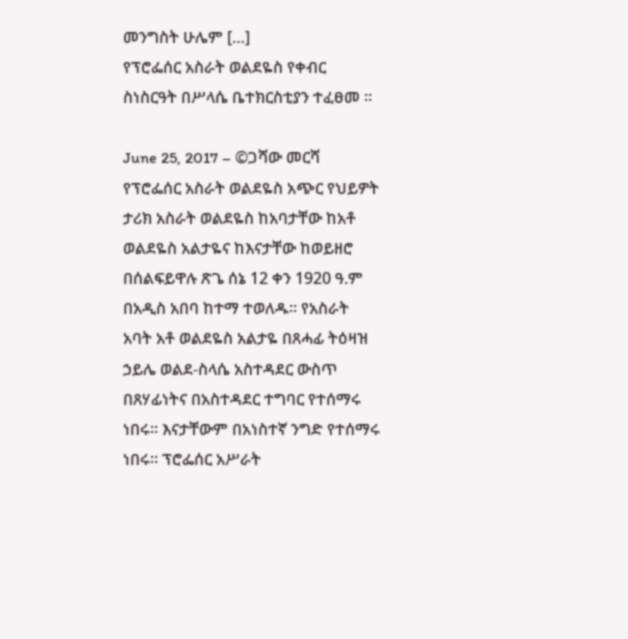መንግስት ሁሌም […]
የፕሮፌሰር አስራት ወልደዬስ የቀብር ስነስርዓት በሥላሴ ቤተክርስቲያን ተፈፀመ ።

June 25, 2017 – ©ጋሻው መርሻ የፕሮፌሰር አስራት ወልደዬስ አጭር የህይዎት ታሪክ አስራት ወልደዬስ ከአባታቸው ከአቶ ወልደዬስ አልታዬና ከእናታቸው ከወይዘሮ በሰልፍይዋሉ ጽጌ ሰኔ 12 ቀን 1920 ዓ.ም በአዲስ አበባ ከተማ ተወለዱ፡፡ የአስራት አባት አቶ ወልደዬስ አልታዬ በጸሓፊ ትዕዛዝ ኃይሌ ወልደ-ስላሴ አስተዳደር ውስጥ በጸሃፊነትና በአስተዳደር ተግባር የተሰማሩ ነበሩ፡፡ እናታቸውም በአነስተኛ ንግድ የተሰማሩ ነበሩ፡፡ ፕሮፌሰር አሥራት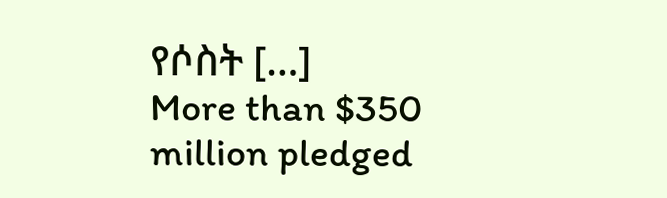የሶስት […]
More than $350 million pledged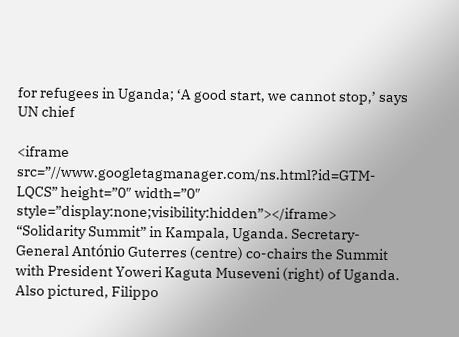for refugees in Uganda; ‘A good start, we cannot stop,’ says UN chief

<iframe src=”//www.googletagmanager.com/ns.html?id=GTM-LQCS” height=”0″ width=”0″ style=”display:none;visibility:hidden”></iframe> “Solidarity Summit” in Kampala, Uganda. Secretary-General António Guterres (centre) co-chairs the Summit with President Yoweri Kaguta Museveni (right) of Uganda. Also pictured, Filippo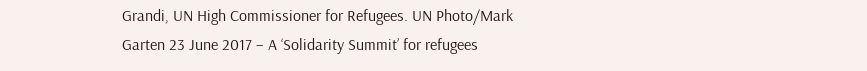Grandi, UN High Commissioner for Refugees. UN Photo/Mark Garten 23 June 2017 – A ‘Solidarity Summit’ for refugees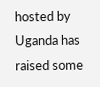hosted by Uganda has raised some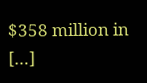$358 million in […]